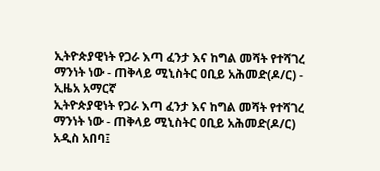ኢትዮጵያዊነት የጋራ እጣ ፈንታ እና ከግል መሻት የተሻገረ ማንነት ነው - ጠቅላይ ሚኒስትር ዐቢይ አሕመድ(ዶ/ር) - ኢዜአ አማርኛ
ኢትዮጵያዊነት የጋራ እጣ ፈንታ እና ከግል መሻት የተሻገረ ማንነት ነው - ጠቅላይ ሚኒስትር ዐቢይ አሕመድ(ዶ/ር)
አዲስ አበባ፤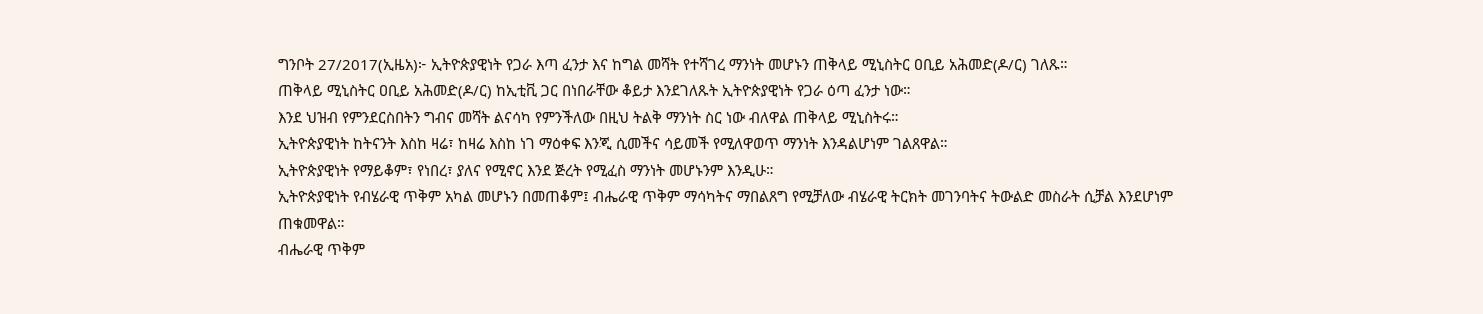ግንቦት 27/2017(ኢዜአ)፦ ኢትዮጵያዊነት የጋራ እጣ ፈንታ እና ከግል መሻት የተሻገረ ማንነት መሆኑን ጠቅላይ ሚኒስትር ዐቢይ አሕመድ(ዶ/ር) ገለጹ።
ጠቅላይ ሚኒስትር ዐቢይ አሕመድ(ዶ/ር) ከኢቲቪ ጋር በነበራቸው ቆይታ እንደገለጹት ኢትዮጵያዊነት የጋራ ዕጣ ፈንታ ነው።
እንደ ህዝብ የምንደርስበትን ግብና መሻት ልናሳካ የምንችለው በዚህ ትልቅ ማንነት ስር ነው ብለዋል ጠቅላይ ሚኒስትሩ።
ኢትዮጵያዊነት ከትናንት እስከ ዛሬ፣ ከዛሬ እስከ ነገ ማዕቀፍ እንጂ ሲመችና ሳይመች የሚለዋወጥ ማንነት እንዳልሆነም ገልጸዋል።
ኢትዮጵያዊነት የማይቆም፣ የነበረ፣ ያለና የሚኖር እንደ ጅረት የሚፈስ ማንነት መሆኑንም እንዲሁ።
ኢትዮጵያዊነት የብሄራዊ ጥቅም አካል መሆኑን በመጠቆም፤ ብሔራዊ ጥቅም ማሳካትና ማበልጸግ የሚቻለው ብሄራዊ ትርክት መገንባትና ትውልድ መስራት ሲቻል እንደሆነም ጠቁመዋል።
ብሔራዊ ጥቅም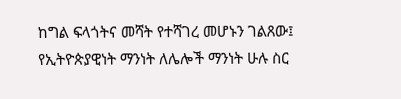ከግል ፍላጎትና መሻት የተሻገረ መሆኑን ገልጸው፤ የኢትዮጵያዊነት ማንነት ለሌሎች ማንነት ሁሉ ስር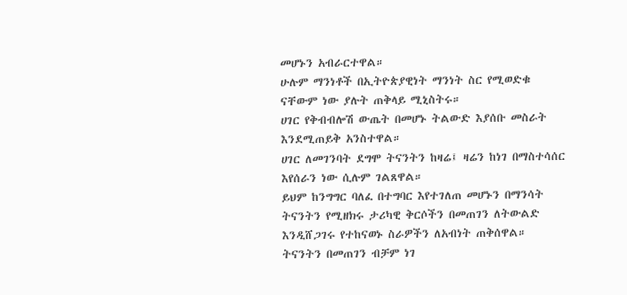መሆኑን አብራርተዋል።
ሁሉም ማንነቶች በኢትዮጵያዊነት ማንነት ስር የሚወድቁ ናቸውም ነው ያሉት ጠቅላይ ሚኒስትሩ።
ሀገር የቅብብሎሽ ውጤት በመሆኑ ትልውድ እያሰቡ መስራት እንደሚጠይቅ አንስተዋል።
ሀገር ለመገንባት ደግሞ ትናንትን ከዛሬ፤ ዛሬን ከነገ በማስተሳሰር እየሰራን ነው ሲሉም ገልጸዋል።
ይህም ከንግግር ባለፈ በተግባር እየተገለጠ መሆኑን በማንሳት ትናንትን የሚዘክሩ ታሪካዊ ቅርሶችን በመጠገን ለትውልድ እንዲሸጋገሩ የተከናወኑ ስራዎችን ለአብነት ጠቅሰዋል።
ትናንትን በመጠገን ብቻም ነገ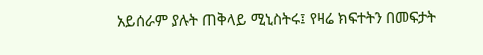አይሰራም ያሉት ጠቅላይ ሚኒስትሩ፤ የዛሬ ክፍተትን በመፍታት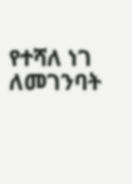የተሻለ ነገ ለመገንባት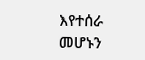እየተሰራ መሆኑን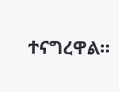ተናግረዋል።